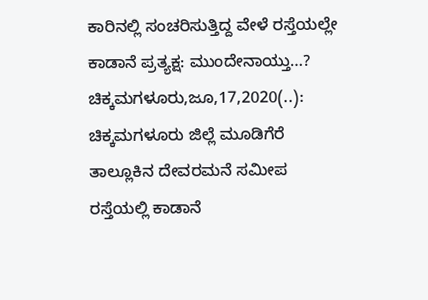ಕಾರಿನಲ್ಲಿ ಸಂಚರಿಸುತ್ತಿದ್ದ ವೇಳೆ ರಸ್ತೆಯಲ್ಲೇ ಕಾಡಾನೆ ಪ್ರತ್ಯಕ್ಷ: ಮುಂದೇನಾಯ್ತು…? ಚಿಕ್ಕಮಗಳೂರು,ಜೂ,17,2020(..): ಚಿಕ್ಕಮಗಳೂರು ಜಿಲ್ಲೆ ಮೂಡಿಗೆರೆ ತಾಲ್ಲೂಕಿನ ದೇವರಮನೆ ಸಮೀಪ ರಸ್ತೆಯಲ್ಲಿ ಕಾಡಾನೆ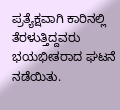ಪ್ರತ್ಯೆಕ್ಷವಾಗಿ ಕಾರಿನಲ್ಲಿ ತೆರಳುತ್ತಿದ್ದವರು ಭಯಭೀತರಾದ ಘಟನೆ ನಡೆಯಿತು.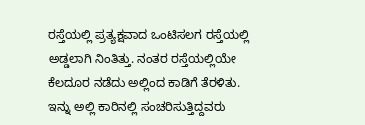ರಸ್ತೆಯಲ್ಲಿ ಪ್ರತ್ಯಕ್ಷವಾದ ಒಂಟಿಸಲಗ ರಸ್ತೆಯಲ್ಲಿ ಅಡ್ಡಲಾಗಿ ನಿಂತಿತ್ತು. ನಂತರ ರಸ್ತೆಯಲ್ಲಿಯೇ ಕೆಲದೂರ ನಡೆದು ಅಲ್ಲಿಂದ ಕಾಡಿಗೆ ತೆರಳಿತು. ಇನ್ನು ಅಲ್ಲಿ ಕಾರಿನಲ್ಲಿ ಸಂಚರಿಸುತ್ತಿದ್ದವರು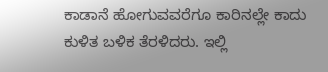ಕಾಡಾನೆ ಹೋಗುವವರೆಗೂ ಕಾರಿನಲ್ಲೇ ಕಾದು ಕುಳಿತ ಬಳಿಕ ತೆರಳಿದರು. ಇಲ್ಲಿ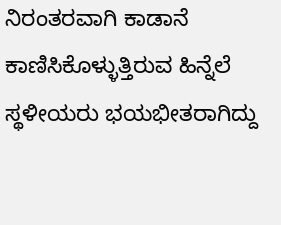ನಿರಂತರವಾಗಿ ಕಾಡಾನೆ ಕಾಣಿಸಿಕೊಳ್ಳುತ್ತಿರುವ ಹಿನ್ನೆಲೆ ಸ್ಥಳೀಯರು ಭಯಭೀತರಾಗಿದ್ದು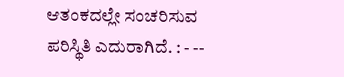ಆತಂಕದಲ್ಲೇ ಸಂಚರಿಸುವ ಪರಿಸ್ಥಿತಿ ಎದುರಾಗಿದೆ. : - --